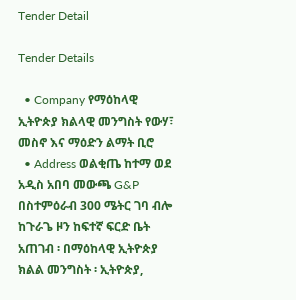Tender Detail

Tender Details

  • Company የማዕከላዊ ኢትዮጵያ ክልላዊ መንግስት የውሃ፣ መስኖ እና ማዕድን ልማት ቢሮ
  • Address ወልቂጤ ከተማ ወደ አዲስ አበባ መውጫ G&P በስተምዕራብ 300 ሜትር ገባ ብሎ ከጉራጌ ዞን ከፍተኛ ፍርድ ቤት አጠገብ ፡ በማዕከላዊ ኢትዮጵያ ክልል መንግስት ፡ ኢትዮጵያ,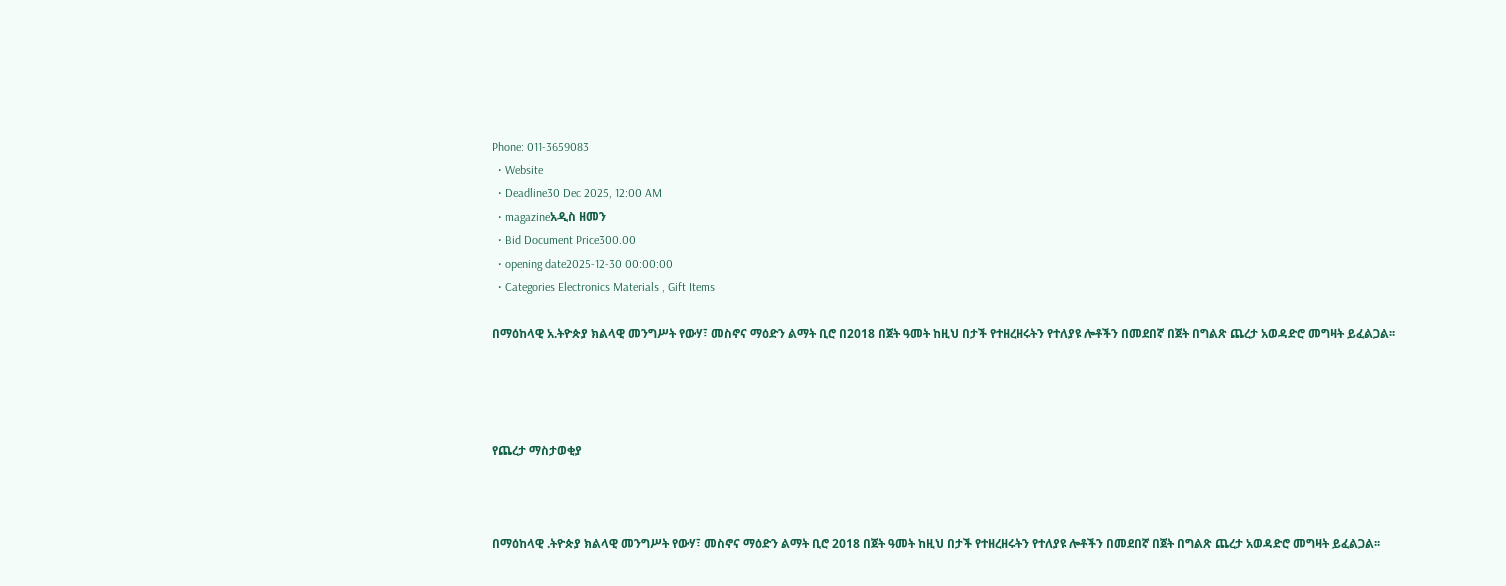Phone: 011-3659083
  • Website
  • Deadline30 Dec 2025, 12:00 AM
  • magazineአዲስ ዘመን
  • Bid Document Price300.00
  • opening date2025-12-30 00:00:00
  • Categories Electronics Materials , Gift Items

በማዕከላዊ አ.ትዮጵያ ክልላዊ መንግሥት የውሃ፣ መስኖና ማዕድን ልማት ቢሮ በ2018 በጀት ዓመት ከዚህ በታች የተዘረዘሩትን የተለያዩ ሎቶችን በመደበኛ በጀት በግልጽ ጨረታ አወዳድሮ መግዛት ይፈልጋል፡፡




የጨረታ ማስታወቂያ



በማዕከላዊ .ትዮጵያ ክልላዊ መንግሥት የውሃ፣ መስኖና ማዕድን ልማት ቢሮ 2018 በጀት ዓመት ከዚህ በታች የተዘረዘሩትን የተለያዩ ሎቶችን በመደበኛ በጀት በግልጽ ጨረታ አወዳድሮ መግዛት ይፈልጋል፡፡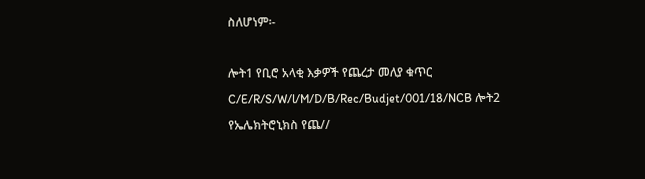ስለሆነም፡-

ሎት1 የቢሮ አላቂ እቃዎች የጨረታ መለያ ቁጥር C/E/R/S/W/l/M/D/B/Rec/Budjet/001/18/NCB ሎት2 የኤሌክትሮኒክስ የጨ//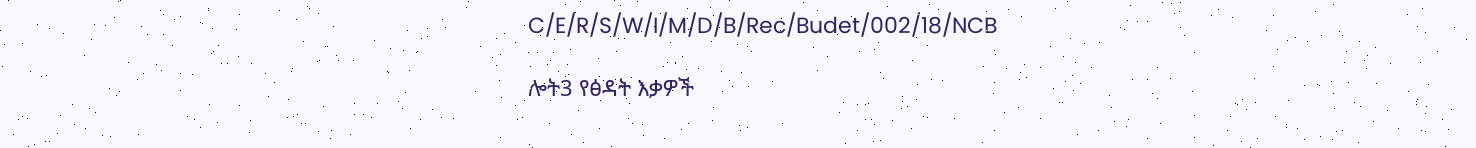C/E/R/S/W/I/M/D/B/Rec/Budet/002/18/NCB

ሎት3 የፅዳት እቃዎች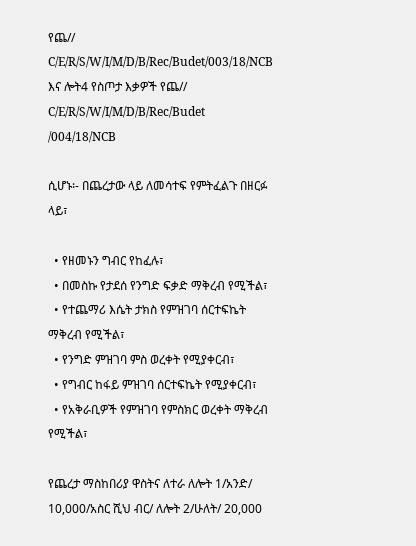የጨ// C/E/R/S/W/I/M/D/B/Rec/Budet/003/18/NCB እና ሎት4 የስጦታ እቃዎች የጨ// C/E/R/S/W/I/M/D/B/Rec/Budet /004/18/NCB

ሲሆኑ፡- በጨረታው ላይ ለመሳተፍ የምትፈልጉ በዘርፉ ላይ፣

  • የዘመኑን ግብር የከፈሉ፣
  • በመስኩ የታደሰ የንግድ ፍቃድ ማቅረብ የሚችል፣
  • የተጨማሪ እሴት ታክስ የምዝገባ ሰርተፍኬት ማቅረብ የሚችል፣
  • የንግድ ምዝገባ ምስ ወረቀት የሚያቀርብ፣
  • የግብር ከፋይ ምዝገባ ሰርተፍኬት የሚያቀርብ፣
  • የአቅራቢዎች የምዝገባ የምስክር ወረቀት ማቅረብ የሚችል፣

የጨረታ ማስከበሪያ ዋስትና ለተራ ለሎት 1/አንድ/ 10,000/አስር ሺህ ብር/ ለሎት 2/ሁለት/ 20,000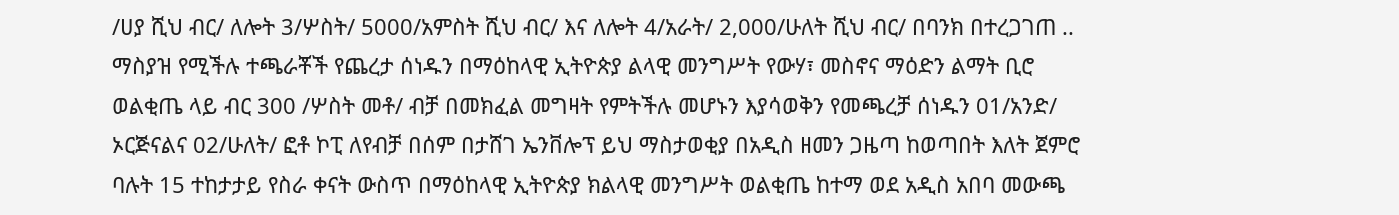/ሀያ ሺህ ብር/ ለሎት 3/ሦስት/ 5000/አምስት ሺህ ብር/ እና ለሎት 4/አራት/ 2,000/ሁለት ሺህ ብር/ በባንክ በተረጋገጠ .. ማስያዝ የሚችሉ ተጫራቾች የጨረታ ሰነዱን በማዕከላዊ ኢትዮጵያ ልላዊ መንግሥት የውሃ፣ መስኖና ማዕድን ልማት ቢሮ ወልቂጤ ላይ ብር 300 /ሦስት መቶ/ ብቻ በመክፈል መግዛት የምትችሉ መሆኑን እያሳወቅን የመጫረቻ ሰነዱን 01/አንድ/ ኦርጅናልና 02/ሁለት/ ፎቶ ኮፒ ለየብቻ በሰም በታሸገ ኤንቨሎፕ ይህ ማስታወቂያ በአዲስ ዘመን ጋዜጣ ከወጣበት እለት ጀምሮ ባሉት 15 ተከታታይ የስራ ቀናት ውስጥ በማዕከላዊ ኢትዮጵያ ክልላዊ መንግሥት ወልቂጤ ከተማ ወደ አዲስ አበባ መውጫ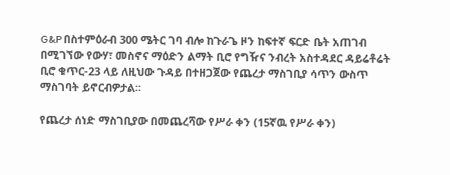G&P በስተምዕራብ 300 ሜትር ገባ ብሎ ከጉራጌ ዞን ከፍተኛ ፍርድ ቤት አጠገብ በሚገኘው የውሃ፣ መስኖና ማዕድን ልማት ቢሮ የግዥና ንብረት አስተዳደር ዳይሬቶሬት ቢሮ ቁጥር-23 ላይ ለዚህው ጉዳይ በተዘጋጀው የጨረታ ማስገቢያ ሳጥን ውስጥ ማስገባት ይኖርብዎታል፡፡

የጨረታ ሰነድ ማስገቢያው በመጨረሻው የሥራ ቀን (15ኛዉ የሥራ ቀን)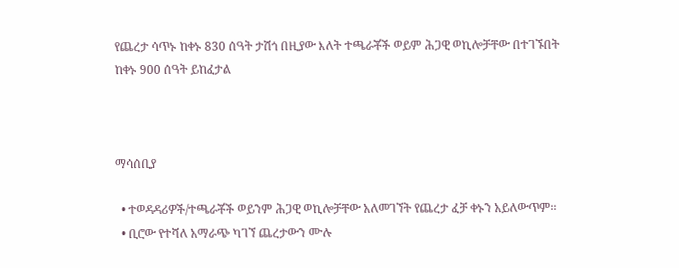የጨረታ ሳጥኑ ከቀኑ 830 ሰዓት ታሽጎ በዚያው እለት ተጫራቾች ወይም ሕጋዊ ወኪሎቻቸው በተገኙበት ከቀኑ 900 ሰዓት ይከፈታል



ማሳሰቢያ

  • ተወዳዳሪዎች/ተጫራቾች ወይንም ሕጋዊ ወኪሎቻቸው አለመገኘት የጨረታ ፈቻ ቀኑን አይለውጥም፡፡
  • ቢሮው የተሻለ አማራጭ ካገኘ ጨረታውን ሙሉ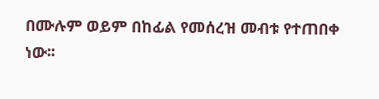በሙሉም ወይም በከፊል የመሰረዝ መብቱ የተጠበቀ ነው፡፡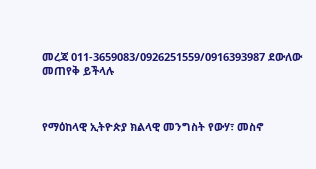መረጃ 011-3659083/0926251559/0916393987 ደውለው መጠየቅ ይችላሉ



የማዕከላዊ ኢትዮጵያ ክልላዊ መንግስት የውሃ፣ መስኖ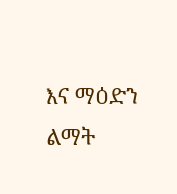እና ማዕድን ልማት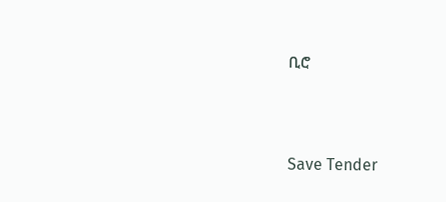ቢሮ



Save Tender